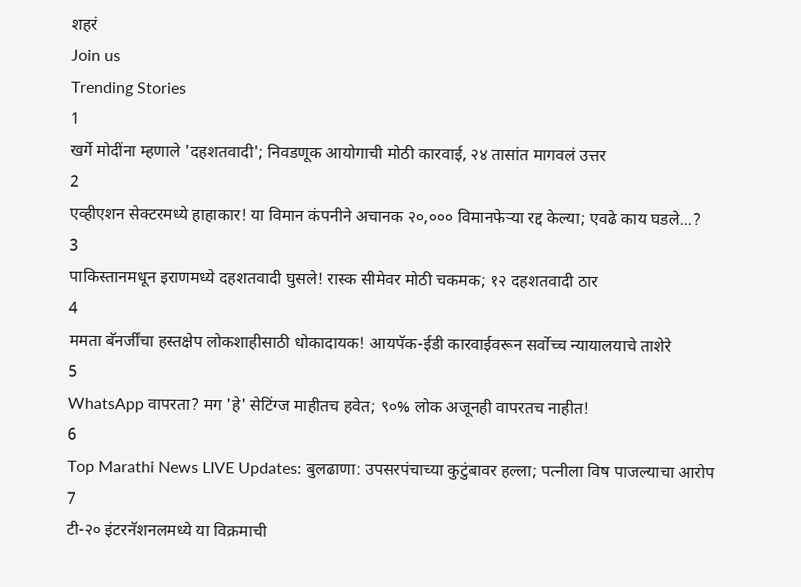शहरं
Join us
Trending Stories
1
खर्गे मोदींना म्हणाले 'दहशतवादी'; निवडणूक आयोगाची मोठी कारवाई, २४ तासांत मागवलं उत्तर
2
एव्हीएशन सेक्टरमध्ये हाहाकार! या विमान कंपनीने अचानक २०,००० विमानफेऱ्या रद्द केल्या; एवढे काय घडले...?
3
पाकिस्तानमधून इराणमध्ये दहशतवादी घुसले! रास्क सीमेवर मोठी चकमक; १२ दहशतवादी ठार
4
ममता बॅनर्जींचा हस्तक्षेप लोकशाहीसाठी धोकादायक! आयपॅक-ईडी कारवाईवरून सर्वोच्च न्यायालयाचे ताशेरे
5
WhatsApp वापरता? मग 'हे' सेटिंग्ज माहीतच हवेत; ९०% लोक अजूनही वापरतच नाहीत!
6
Top Marathi News LIVE Updates: बुलढाणा: उपसरपंचाच्या कुटुंबावर हल्ला; पत्नीला विष पाजल्याचा आरोप
7
टी-२० इंटरनॅशनलमध्ये या विक्रमाची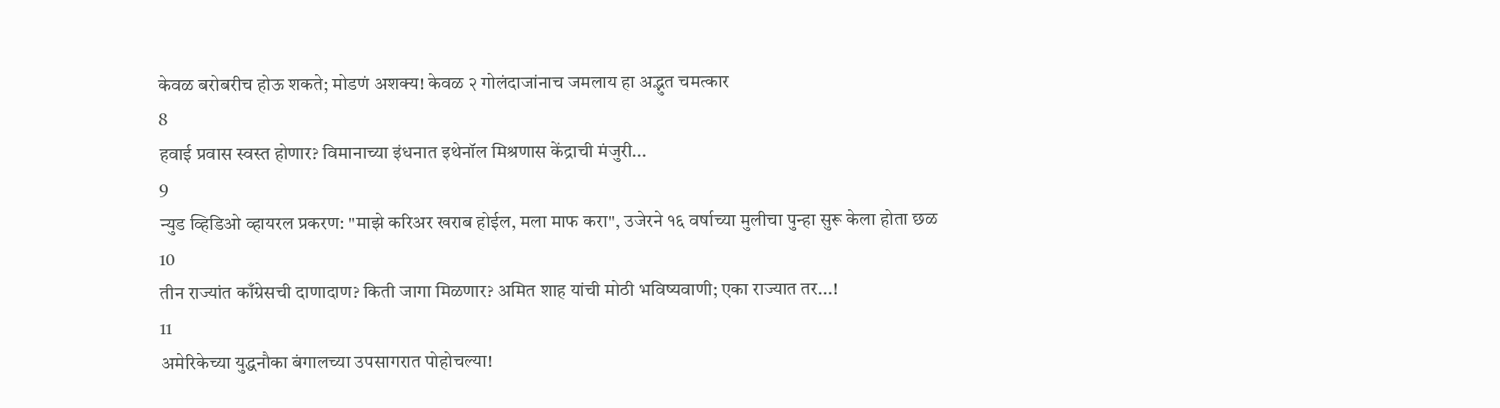केवळ बरोबरीच होऊ शकते; मोडणं अशक्य! केवळ २ गोलंदाजांनाच जमलाय हा अद्भुत चमत्कार
8
हवाई प्रवास स्वस्त होणार? विमानाच्या इंधनात इथेनॉल मिश्रणास केंद्राची मंजुरी...
9
न्युड व्हिडिओ व्हायरल प्रकरण: "माझे करिअर खराब होईल, मला माफ करा", उजेरने १६ वर्षाच्या मुलीचा पुन्हा सुरू केला होता छळ
10
तीन राज्यांत काँग्रेसची दाणादाण? किती जागा मिळणार? अमित शाह यांची मोठी भविष्यवाणी; एका राज्यात तर...!
11
अमेरिकेच्या युद्धनौका बंगालच्या उपसागरात पोहोचल्या!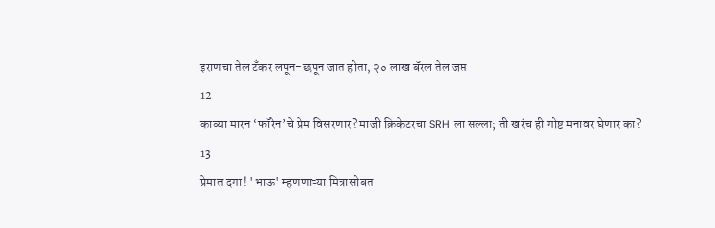इराणचा तेल टँकर लपून-छपून जात होता, २० लाख बॅरल तेल जप्त
12
काव्या मारन ‘फॉरेन’चे प्रेम विसरणार? माजी क्रिकेटरचा SRH ला सल्ला; ती खरंच ही गोष्ट मनावर घेणार का?
13
प्रेमात दगा! 'भाऊ' म्हणणाऱ्या मित्रासोबत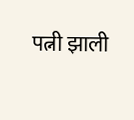पत्नी झाली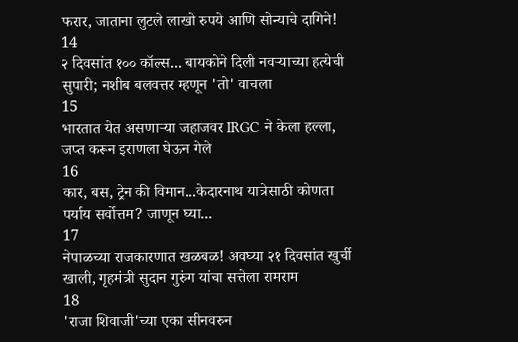फरार, जाताना लुटले लाखो रुपये आणि सोन्याचे दागिने!
14
२ दिवसांत १०० कॉल्स... बायकोने दिली नवऱ्याच्या हत्येची सुपारी; नशीब बलवत्तर म्हणून 'तो' वाचला
15
भारतात येत असणाऱ्या जहाजवर IRGC ने केला हल्ला, जप्त करून इराणला घेऊन गेले
16
कार, बस, ट्रेन की विमान...केदारनाथ यात्रेसाठी कोणता पर्याय सर्वोत्तम? जाणून घ्या...
17
नेपाळच्या राजकारणात खळबळ! अवघ्या २१ दिवसांत खुर्ची खाली, गृहमंत्री सुदान गुरुंग यांचा सत्तेला रामराम
18
'राजा शिवाजी'च्या एका सीनवरुन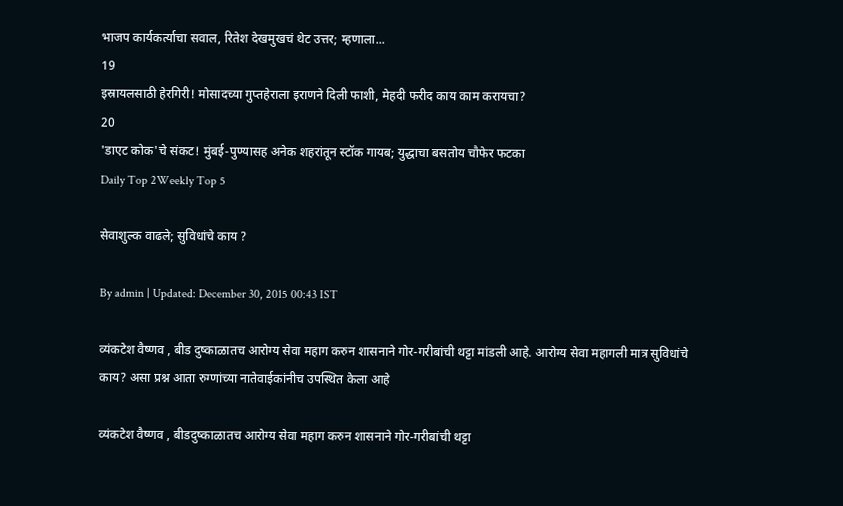भाजप कार्यकर्त्याचा सवाल, रितेश देखमुखचं थेट उत्तर; म्हणाला...
19
इस्रायलसाठी हेरगिरी! मोसादच्या गुप्तहेराला इराणने दिली फाशी, मेहदी फरीद काय काम करायचा?
20
'डाएट कोक'चे संकट! मुंबई-पुण्यासह अनेक शहरांतून स्टॉक गायब; युद्धाचा बसतोय चौफेर फटका
Daily Top 2Weekly Top 5

सेवाशुल्क वाढले; सुविधांचे काय ?

By admin | Updated: December 30, 2015 00:43 IST

व्यंकटेश वैष्णव , बीड दुष्काळातच आरोग्य सेवा महाग करुन शासनाने गोर-गरीबांची थट्टा मांडली आहे. आरोग्य सेवा महागली मात्र सुविधांचे काय? असा प्रश्न आता रुग्णांच्या नातेवाईकांनीच उपस्थित केला आहे

व्यंकटेश वैष्णव , बीडदुष्काळातच आरोग्य सेवा महाग करुन शासनाने गोर-गरीबांची थट्टा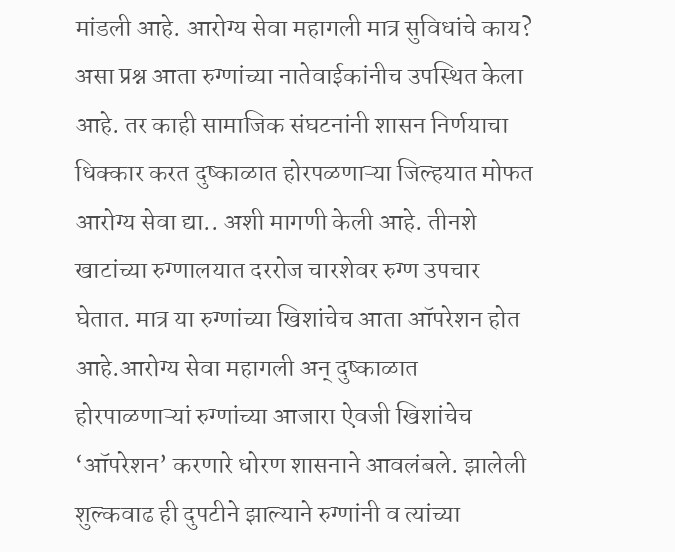मांडली आहे. आरोग्य सेवा महागली मात्र सुविधांचे काय? असा प्रश्न आता रुग्णांच्या नातेवाईकांनीच उपस्थित केला आहे. तर काही सामाजिक संघटनांनी शासन निर्णयाचा धिक्कार करत दुष्काळात होरपळणाऱ्या जिल्हयात मोफत आरोग्य सेवा द्या.. अशी मागणी केली आहे. तीनशे खाटांच्या रुग्णालयात दररोज चारशेवर रुग्ण उपचार घेतात. मात्र या रुग्णांच्या खिशांचेच आता ऑपरेशन होत आहे.आरोग्य सेवा महागली अन् दुष्काळात होरपाळणाऱ्यां रुग्णांच्या आजारा ऐवजी खिशांचेच ‘ऑपरेशन’ करणारे धोरण शासनाने आवलंबले. झालेली शुल्कवाढ ही दुपटीने झाल्याने रुग्णांनी व त्यांच्या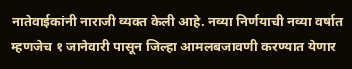नातेवाईकांनी नाराजी व्यक्त केली आहे. नव्या निर्णयाची नव्या वर्षात म्हणजेच १ जानेवारी पासून जिल्हा आमलबजावणी करण्यात येणार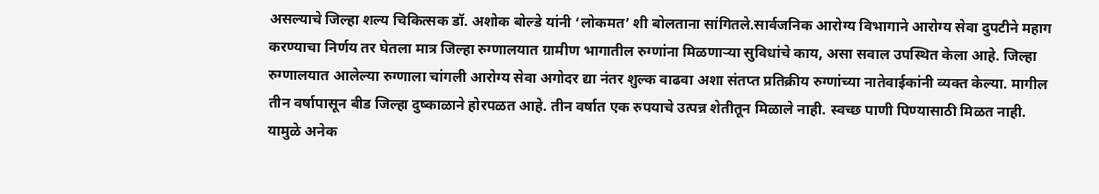असल्याचे जिल्हा शल्य चिकित्सक डॉ. अशोक बोल्डे यांनी ‘लोकमत’ शी बोलताना सांगितले.सार्वजनिक आरोग्य विभागाने आरोग्य सेवा दुपटीने महाग करण्याचा निर्णय तर घेतला मात्र जिल्हा रुग्णालयात ग्रामीण भागातील रुग्णांना मिळणाऱ्या सुविधांचे काय, असा सवाल उपस्थित केला आहे. जिल्हा रुग्णालयात आलेल्या रुग्णाला चांगली आरोग्य सेवा अगोदर द्या नंतर शुल्क वाढवा अशा संतप्त प्रतिक्रीय रुग्णांच्या नातेवाईकांनी व्यक्त केल्या. मागील तीन वर्षापासून बीड जिल्हा दुष्काळाने होरपळत आहे. तीन वर्षात एक रुपयाचे उत्पन्न शेतीतून मिळाले नाही. स्वच्छ पाणी पिण्यासाठी मिळत नाही. यामुळे अनेक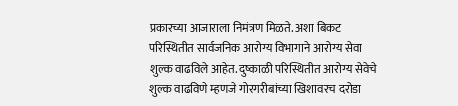प्रकारच्या आजाराला निमंत्रण मिळते. अशा बिकट परिस्थितीत सार्वजनिक आरोग्य विभागाने आरोग्य सेवा शुल्क वाढविले आहेत. दुष्काळी परिस्थितीत आरोग्य सेवेचे शुल्क वाढविणे म्हणजे गोरगरीबांच्या खिशावरच दरोडा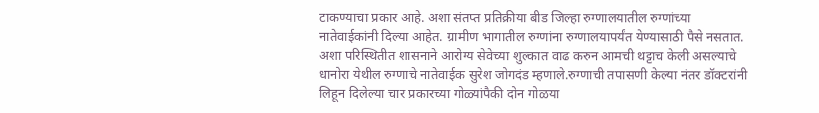टाकण्याचा प्रकार आहे. अशा संतप्त प्रतिक्रीया बीड जिल्हा रुग्णालयातील रुग्णांच्या नातेवाईकांनी दिल्या आहेत. ग्रामीण भागातील रुग्णांना रुग्णालयापर्यंत येण्यासाठी पैसे नसतात. अशा परिस्थितीत शासनाने आरोग्य सेवेच्या शुल्कात वाढ करुन आमची थट्टाच केली असल्याचे धानोरा येथील रुग्णाचे नातेवाईक सुरेश जोगदंड म्हणाले.रुग्णाची तपासणी केल्या नंतर डॉक्टरांनी लिहून दिलेल्या चार प्रकारच्या गोळ्यांपैकी दोन गोळया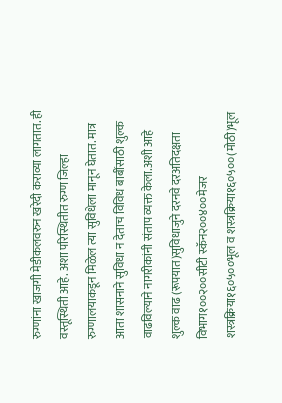रुग्णांना खाजगी मेडीकलवरुन खरेदी कराव्या लागतात. ही वस्तूस्थिती आहे. अशा परिस्थितीत रुग्ण जिल्हा रुग्णालयाकडून मिळेल त्या सुविधेला मानून घेतात. मात्र आता शासनाने सुविधा न देताच विविध बाबींसाठी शुल्क वाढविल्याने नागरीकांनी संताप व्यक्त केला.अशी आहे शुल्क वाढ (रूपयात)सुविधाजुने दरनवे दरअतिदक्षता विभाग१००२००सीटी स्कॅन२००४००मेजर शस्त्रक्रिया१६०५००भूल व शस्त्रक्रिया१६०५००(मोठी)भूल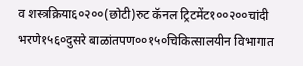व शस्त्रक्रिया६०२००(छोटी)रुट कॅनल ट्रिटमेंट१००२००चांदी भरणे१५६०दुसरे बाळांतपण००१५०चिकित्सालयीन विभागात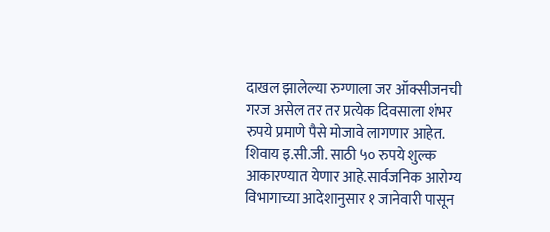दाखल झालेल्या रुग्णाला जर ऑक्सीजनची गरज असेल तर तर प्रत्येक दिवसाला शंभर रुपये प्रमाणे पैसे मोजावे लागणार आहेत. शिवाय इ.सी.जी. साठी ५० रुपये शुल्क आकारण्यात येणार आहे.सार्वजनिक आरोग्य विभागाच्या आदेशानुसार १ जानेवारी पासून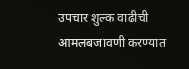उपचार शुल्क वाढीची आमलबजावणी करण्यात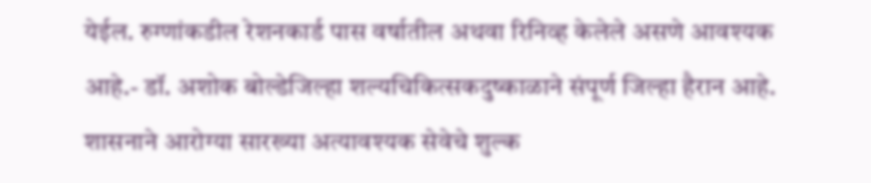येईल. रुग्णांकडील रेशनकार्ड पास वर्षातील अथवा रिनिव्ह केलेले असणे आवश्यक आहे.- डॉ. अशोक बोल्डेजिल्हा शल्यचिकित्सकदुष्काळाने संपूर्ण जिल्हा हैरान आहे. शासनाने आरोग्या सारख्या अत्यावश्यक सेवेचे शुल्क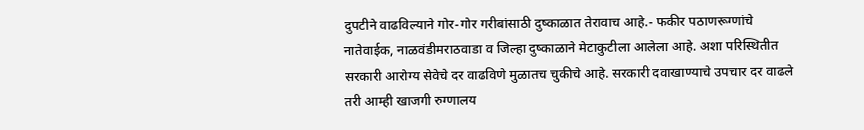दुपटीने वाढविल्याने गोर-गोर गरीबांसाठी दुष्काळात तेरावाच आहे.- फकीर पठाणरूग्णांचे नातेवाईक, नाळवंडीमराठवाडा व जिल्हा दुष्काळाने मेटाकुटीला आलेला आहे. अशा परिस्थितीत सरकारी आरोग्य सेवेचे दर वाढविणे मुळातच चुकीचे आहे. सरकारी दवाखाण्याचे उपचार दर वाढले तरी आम्ही खाजगी रुग्णालय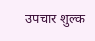उपचार शुल्क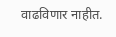वाढविणार नाहीत.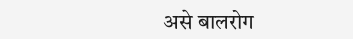असे बालरोग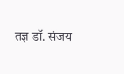तज्ञ डॉ. संजय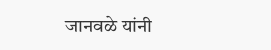जानवळे यांनी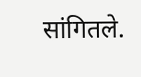सांगितले.